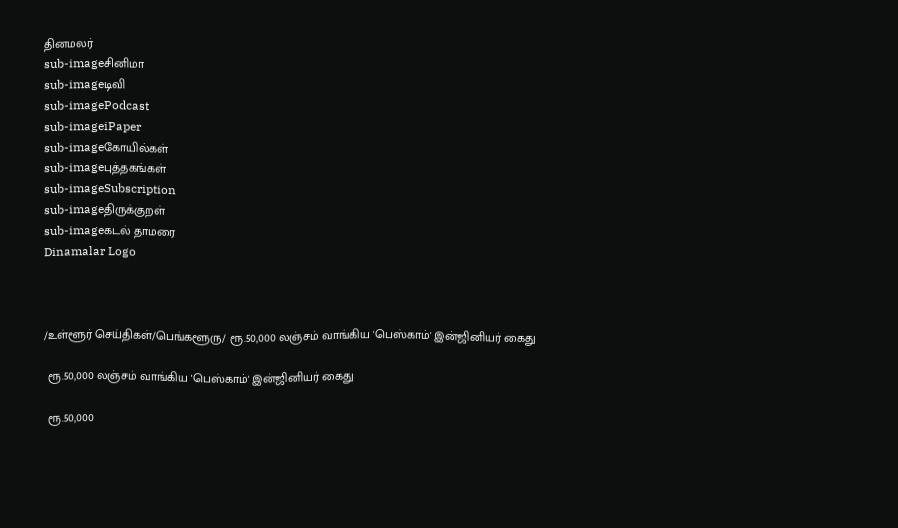தினமலர்
sub-imageசினிமா
sub-imageடிவி
sub-imagePodcast
sub-imageiPaper
sub-imageகோயில்கள்
sub-imageபுத்தகங்கள்
sub-imageSubscription
sub-imageதிருக்குறள்
sub-imageகடல் தாமரை
Dinamalar Logo



/உள்ளூர் செய்திகள்/பெங்களூரு/ ரூ.50,000 லஞ்சம் வாங்கிய 'பெஸ்காம்' இன்ஜினியர் கைது

 ரூ.50,000 லஞ்சம் வாங்கிய 'பெஸ்காம்' இன்ஜினியர் கைது

 ரூ.50,000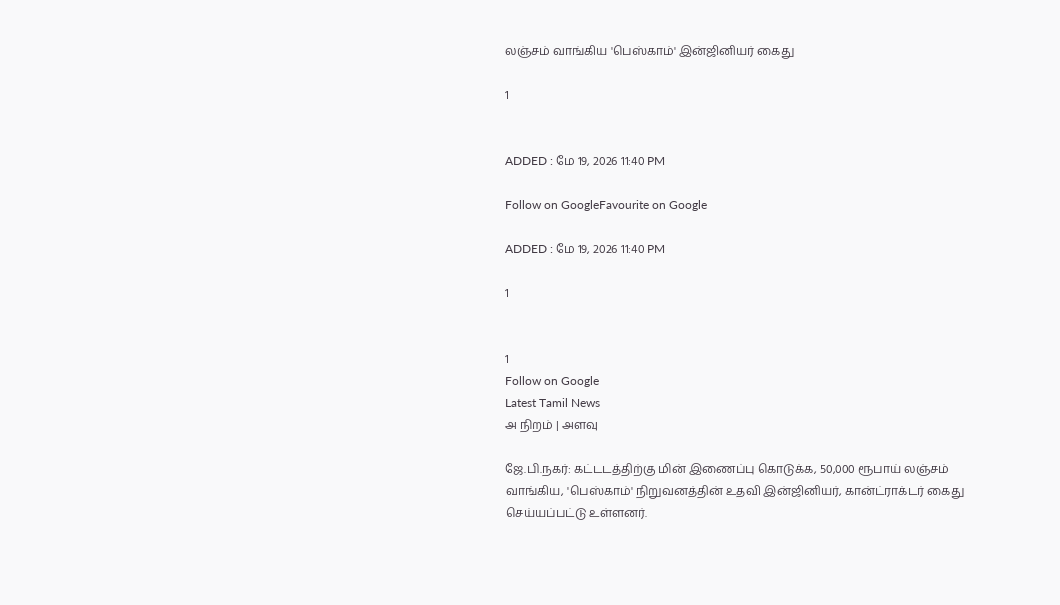லஞ்சம் வாங்கிய 'பெஸ்காம்' இன்ஜினியர் கைது

1


ADDED : மே 19, 2026 11:40 PM

Follow on GoogleFavourite on Google

ADDED : மே 19, 2026 11:40 PM

1


1
Follow on Google
Latest Tamil News
அ நிறம் | அளவு

ஜே.பி.நகர்: கட்டடத்திற்கு மின் இணைப்பு கொடுக்க, 50,000 ரூபாய் லஞ்சம் வாங்கிய, 'பெஸ்காம்' நிறுவனத்தின் உதவி இன்ஜினியர், கான்ட்ராக்டர் கைது செய்யப்பட்டு உள்ளனர்.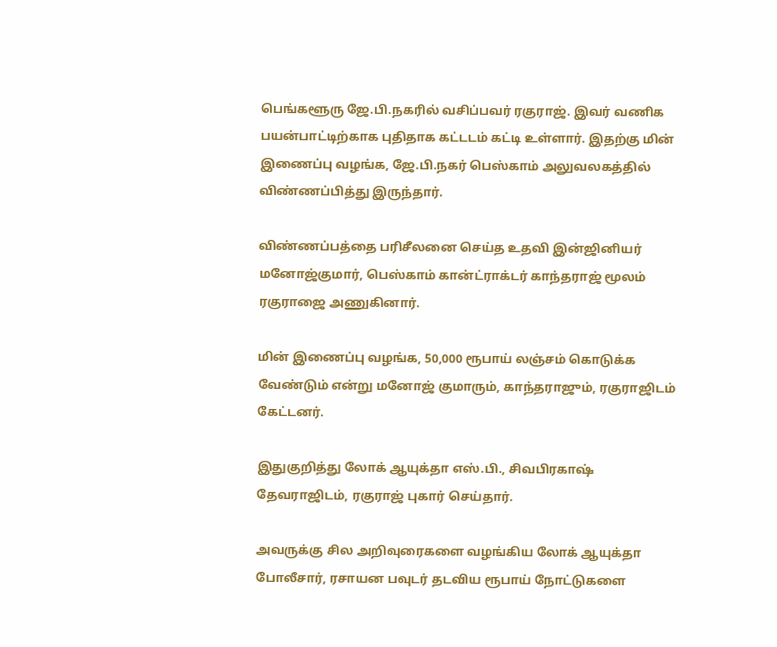பெங்களூரு ஜே.பி.நகரில் வசிப்பவர் ரகுராஜ். இவர் வணிக பயன்பாட்டிற்காக புதிதாக கட்டடம் கட்டி உள்ளார். இதற்கு மின் இணைப்பு வழங்க, ஜே.பி.நகர் பெஸ்காம் அலுவலகத்தில் விண்ணப்பித்து இருந்தார்.

விண்ணப்பத்தை பரிசீலனை செய்த உதவி இன்ஜினியர் மனோஜ்குமார், பெஸ்காம் கான்ட்ராக்டர் காந்தராஜ் மூலம் ரகுராஜை அணுகினார்.

மின் இணைப்பு வழங்க, 50,000 ரூபாய் லஞ்சம் கொடுக்க வேண்டும் என்று மனோஜ் குமாரும், காந்தராஜும், ரகுராஜிடம் கேட்டனர்.

இதுகுறித்து லோக் ஆயுக்தா எஸ்.பி., சிவபிரகாஷ் தேவராஜிடம், ரகுராஜ் புகார் செய்தார்.

அவருக்கு சில அறிவுரைகளை வழங்கிய லோக் ஆயுக்தா போலீசார், ரசாயன பவுடர் தடவிய ரூபாய் நோட்டுகளை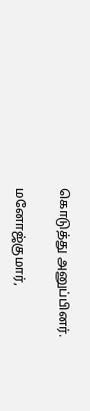கொடுத்து அனுப்பினர்.

மனோஜ்குமார்,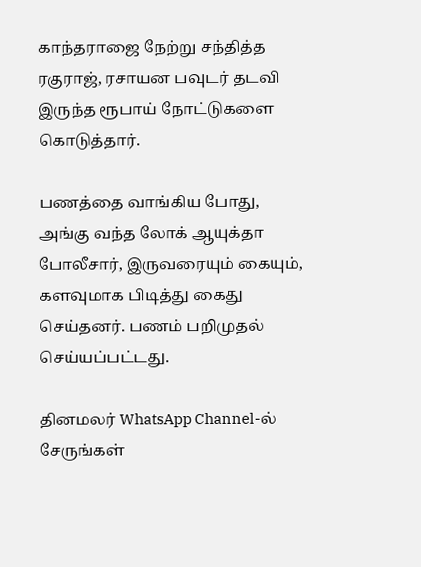காந்தராஜை நேற்று சந்தித்த ரகுராஜ், ரசாயன பவுடர் தடவி இருந்த ரூபாய் நோட்டுகளை கொடுத்தார்.

பணத்தை வாங்கிய போது, அங்கு வந்த லோக் ஆயுக்தா போலீசார், இருவரையும் கையும், களவுமாக பிடித்து கைது செய்தனர். பணம் பறிமுதல் செய்யப்பட்டது.

தினமலர் WhatsApp Channel-ல் சேருங்கள்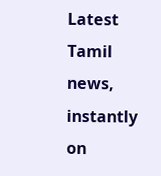Latest Tamil news, instantly on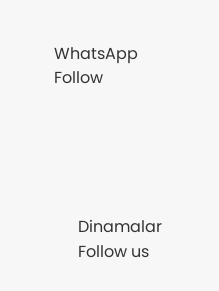WhatsApp
Follow





      Dinamalar
      Follow us